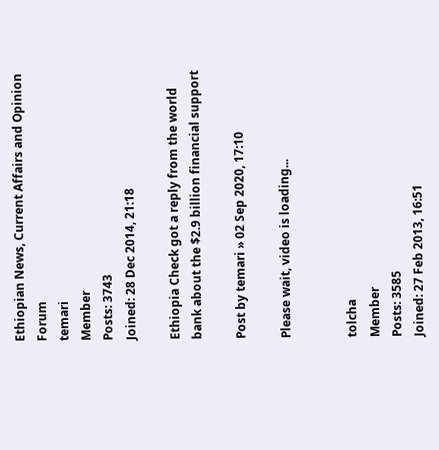Ethiopian News, Current Affairs and Opinion Forum
temari
Member
Posts: 3743
Joined: 28 Dec 2014, 21:18

Ethiopia Check got a reply from the world bank about the $2.9 billion financial support

Post by temari » 02 Sep 2020, 17:10

Please wait, video is loading...


tolcha
Member
Posts: 3585
Joined: 27 Feb 2013, 16:51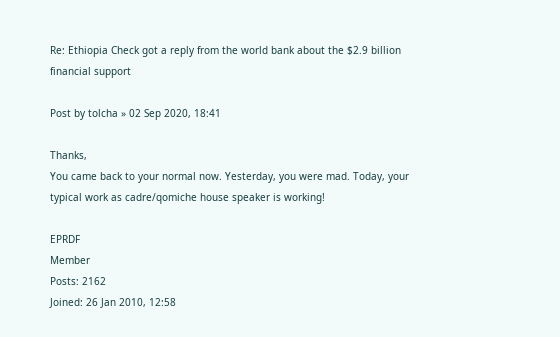Re: Ethiopia Check got a reply from the world bank about the $2.9 billion financial support

Post by tolcha » 02 Sep 2020, 18:41

Thanks,
You came back to your normal now. Yesterday, you were mad. Today, your typical work as cadre/qomiche house speaker is working!

EPRDF
Member
Posts: 2162
Joined: 26 Jan 2010, 12:58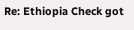Re: Ethiopia Check got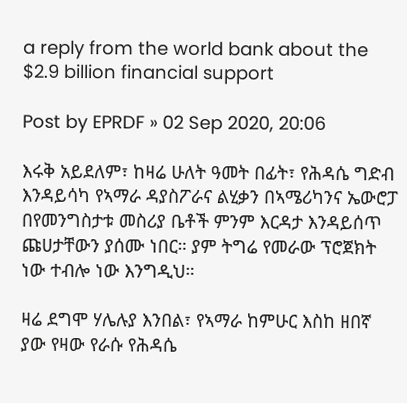a reply from the world bank about the $2.9 billion financial support

Post by EPRDF » 02 Sep 2020, 20:06

እሩቅ አይደለም፣ ከዛሬ ሁለት ዓመት በፊት፣ የሕዳሴ ግድብ እንዳይሳካ የኣማራ ዳያስፖራና ልሂቃን በኣሜሪካንና ኤውሮፓ በየመንግስታቱ መስሪያ ቤቶች ምንም እርዳታ እንዳይሰጥ ጩሀታቸውን ያሰሙ ነበር። ያም ትግሬ የመራው ፕሮጀክት ነው ተብሎ ነው እንግዲህ።

ዛሬ ደግሞ ሃሌሉያ እንበል፣ የኣማራ ከምሁር እስከ ዘበኛ ያው የዛው የራሱ የሕዳሴ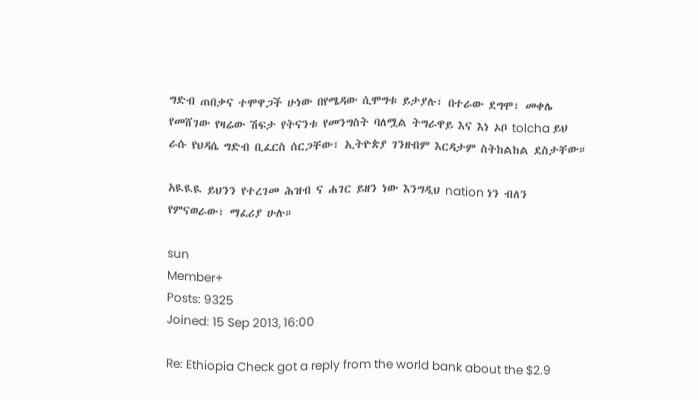ግድብ ጠበቃና ተሞዋጋች ሁነው በየሜዳው ሲሞግቱ ይታያሉ፣ በተራው ደግሞ፣ መቀሌ የመሸገው የዛሬው ሽፍታ የትናንቱ የመንግስት ባለሟል ትግራዋይ እና እነ ኦቦ tolcha ይህ ራሱ የህዳሴ ግድብ ቢፈርስ ሰርጋቸው፣ ኢትዮጵያ ገንዘብም እርዳታም ስትከልከል ደስታቸው።

አዪዪዪ ይህንን የተረገመ ሕዝብ ና ሐገር ይዘን ነው እንግዲህ nation ነን ብለን የምናወራው፣ ማፈሪያ ሁሉ።

sun
Member+
Posts: 9325
Joined: 15 Sep 2013, 16:00

Re: Ethiopia Check got a reply from the world bank about the $2.9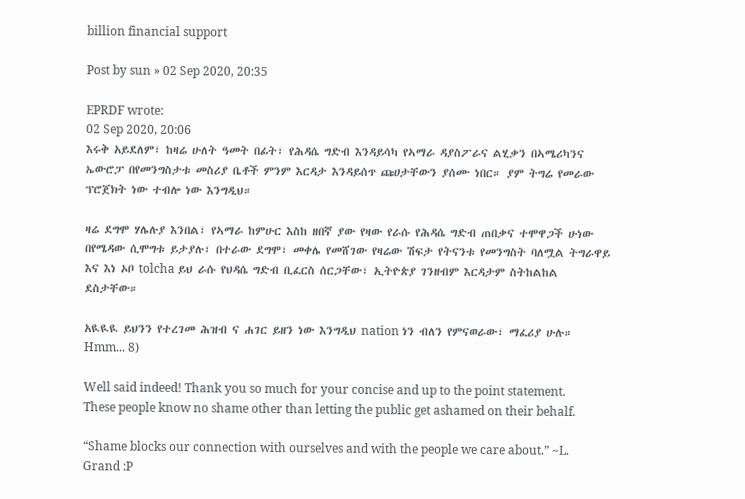billion financial support

Post by sun » 02 Sep 2020, 20:35

EPRDF wrote:
02 Sep 2020, 20:06
እሩቅ አይደለም፣ ከዛሬ ሁለት ዓመት በፊት፣ የሕዳሴ ግድብ እንዳይሳካ የኣማራ ዳያስፖራና ልሂቃን በኣሜሪካንና ኤውሮፓ በየመንግስታቱ መስሪያ ቤቶች ምንም እርዳታ እንዳይሰጥ ጩሀታቸውን ያሰሙ ነበር። ያም ትግሬ የመራው ፕሮጀክት ነው ተብሎ ነው እንግዲህ።

ዛሬ ደግሞ ሃሌሉያ እንበል፣ የኣማራ ከምሁር እስከ ዘበኛ ያው የዛው የራሱ የሕዳሴ ግድብ ጠበቃና ተሞዋጋች ሁነው በየሜዳው ሲሞግቱ ይታያሉ፣ በተራው ደግሞ፣ መቀሌ የመሸገው የዛሬው ሽፍታ የትናንቱ የመንግስት ባለሟል ትግራዋይ እና እነ ኦቦ tolcha ይህ ራሱ የህዳሴ ግድብ ቢፈርስ ሰርጋቸው፣ ኢትዮጵያ ገንዘብም እርዳታም ስትከልከል ደስታቸው።

አዪዪዪ ይህንን የተረገመ ሕዝብ ና ሐገር ይዘን ነው እንግዲህ nation ነን ብለን የምናወራው፣ ማፈሪያ ሁሉ።
Hmm... 8)

Well said indeed! Thank you so much for your concise and up to the point statement. These people know no shame other than letting the public get ashamed on their behalf.

“Shame blocks our connection with ourselves and with the people we care about.” ~L. Grand :P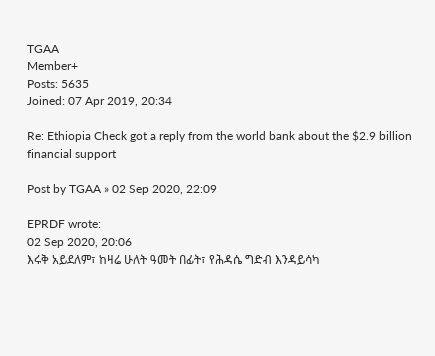TGAA
Member+
Posts: 5635
Joined: 07 Apr 2019, 20:34

Re: Ethiopia Check got a reply from the world bank about the $2.9 billion financial support

Post by TGAA » 02 Sep 2020, 22:09

EPRDF wrote:
02 Sep 2020, 20:06
እሩቅ አይደለም፣ ከዛሬ ሁለት ዓመት በፊት፣ የሕዳሴ ግድብ እንዳይሳካ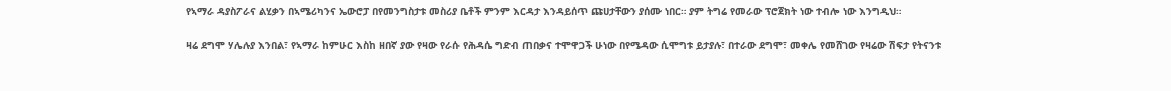የኣማራ ዳያስፖራና ልሂቃን በኣሜሪካንና ኤውሮፓ በየመንግስታቱ መስሪያ ቤቶች ምንም እርዳታ እንዳይሰጥ ጩሀታቸውን ያሰሙ ነበር። ያም ትግሬ የመራው ፕሮጀክት ነው ተብሎ ነው እንግዲህ።

ዛሬ ደግሞ ሃሌሉያ እንበል፣ የኣማራ ከምሁር እስከ ዘበኛ ያው የዛው የራሱ የሕዳሴ ግድብ ጠበቃና ተሞዋጋች ሁነው በየሜዳው ሲሞግቱ ይታያሉ፣ በተራው ደግሞ፣ መቀሌ የመሸገው የዛሬው ሽፍታ የትናንቱ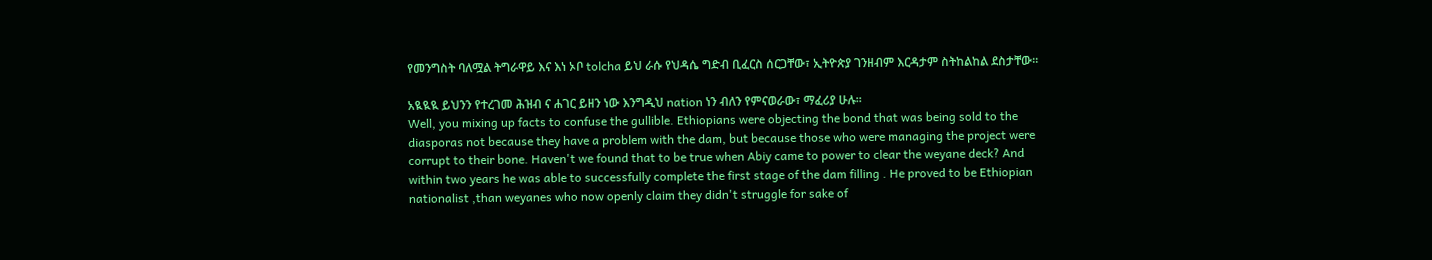የመንግስት ባለሟል ትግራዋይ እና እነ ኦቦ tolcha ይህ ራሱ የህዳሴ ግድብ ቢፈርስ ሰርጋቸው፣ ኢትዮጵያ ገንዘብም እርዳታም ስትከልከል ደስታቸው።

አዪዪዪ ይህንን የተረገመ ሕዝብ ና ሐገር ይዘን ነው እንግዲህ nation ነን ብለን የምናወራው፣ ማፈሪያ ሁሉ።
Well, you mixing up facts to confuse the gullible. Ethiopians were objecting the bond that was being sold to the diasporas not because they have a problem with the dam, but because those who were managing the project were corrupt to their bone. Haven't we found that to be true when Abiy came to power to clear the weyane deck? And within two years he was able to successfully complete the first stage of the dam filling . He proved to be Ethiopian nationalist ,than weyanes who now openly claim they didn't struggle for sake of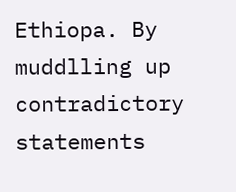Ethiopa. By muddlling up contradictory statements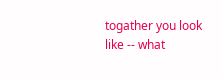togather you look like -- what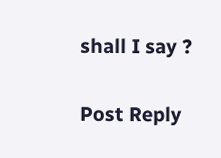shall I say ?

Post Reply